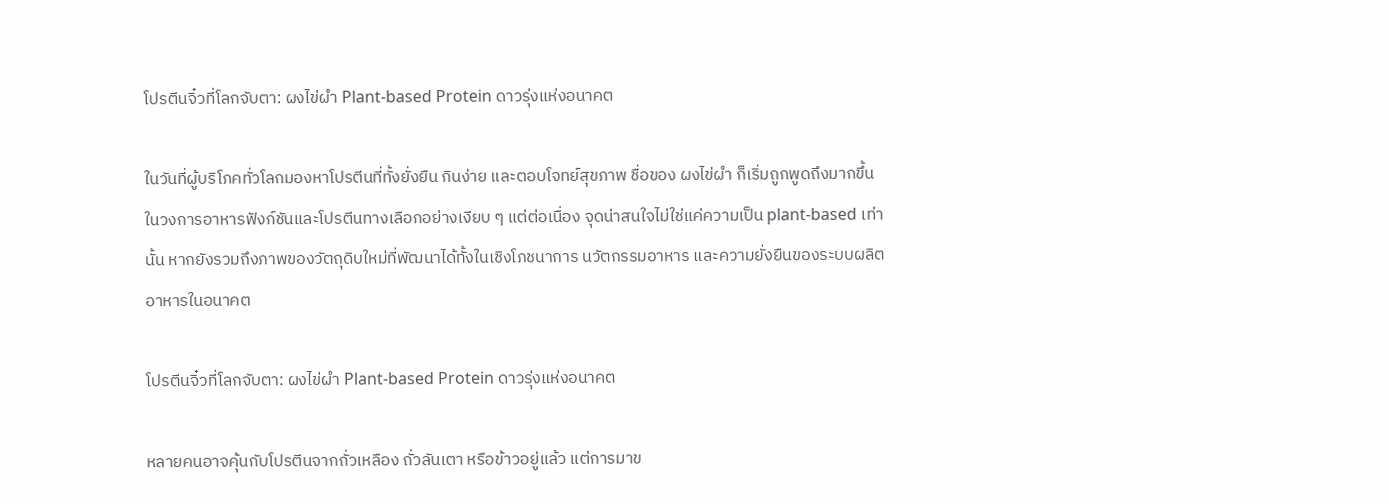โปรตีนจิ๋วที่โลกจับตา: ผงไข่ผำ Plant-based Protein ดาวรุ่งแห่งอนาคต

ในวันที่ผู้บริโภคทั่วโลกมองหาโปรตีนที่ทั้งยั่งยืน กินง่าย และตอบโจทย์สุขภาพ ชื่อของ ผงไข่ผำ ก็เริ่มถูกพูดถึงมากขึ้นในวงการอาหารฟังก์ชันและโปรตีนทางเลือกอย่างเงียบ ๆ แต่ต่อเนื่อง จุดน่าสนใจไม่ใช่แค่ความเป็น plant-based เท่านั้น หากยังรวมถึงภาพของวัตถุดิบใหม่ที่พัฒนาได้ทั้งในเชิงโภชนาการ นวัตกรรมอาหาร และความยั่งยืนของระบบผลิตอาหารในอนาคต

โปรตีนจิ๋วที่โลกจับตา: ผงไข่ผำ Plant-based Protein ดาวรุ่งแห่งอนาคต

หลายคนอาจคุ้นกับโปรตีนจากถั่วเหลือง ถั่วลันเตา หรือข้าวอยู่แล้ว แต่การมาข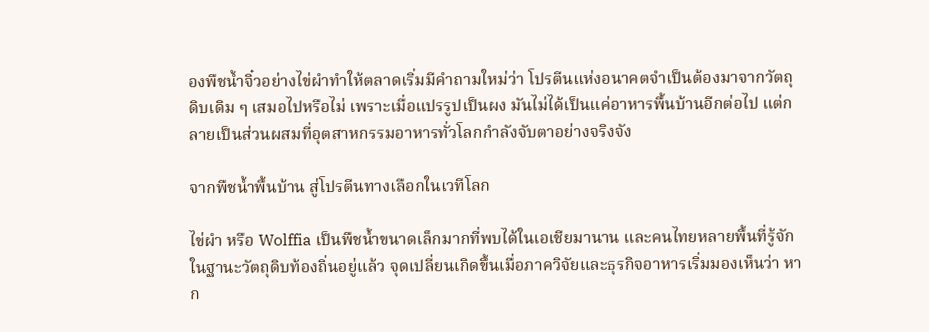องพืชน้ำจิ๋วอย่างไข่ผำทำให้ตลาดเริ่มมีคำถามใหม่ว่า โปรตีนแห่งอนาคตจำเป็นต้องมาจากวัตถุดิบเดิม ๆ เสมอไปหรือไม่ เพราะเมื่อแปรรูปเป็นผง มันไม่ได้เป็นแค่อาหารพื้นบ้านอีกต่อไป แต่กลายเป็นส่วนผสมที่อุตสาหกรรมอาหารทั่วโลกกำลังจับตาอย่างจริงจัง

จากพืชน้ำพื้นบ้าน สู่โปรตีนทางเลือกในเวทีโลก

ไข่ผำ หรือ Wolffia เป็นพืชน้ำขนาดเล็กมากที่พบได้ในเอเชียมานาน และคนไทยหลายพื้นที่รู้จักในฐานะวัตถุดิบท้องถิ่นอยู่แล้ว จุดเปลี่ยนเกิดขึ้นเมื่อภาควิจัยและธุรกิจอาหารเริ่มมองเห็นว่า หาก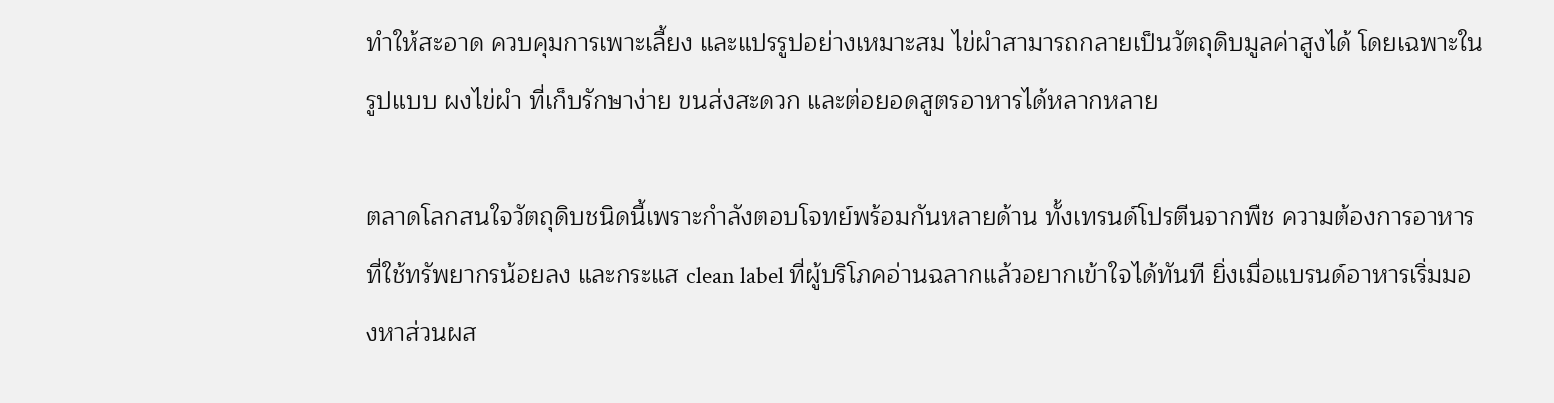ทำให้สะอาด ควบคุมการเพาะเลี้ยง และแปรรูปอย่างเหมาะสม ไข่ผำสามารถกลายเป็นวัตถุดิบมูลค่าสูงได้ โดยเฉพาะในรูปแบบ ผงไข่ผำ ที่เก็บรักษาง่าย ขนส่งสะดวก และต่อยอดสูตรอาหารได้หลากหลาย

ตลาดโลกสนใจวัตถุดิบชนิดนี้เพราะกำลังตอบโจทย์พร้อมกันหลายด้าน ทั้งเทรนด์โปรตีนจากพืช ความต้องการอาหารที่ใช้ทรัพยากรน้อยลง และกระแส clean label ที่ผู้บริโภคอ่านฉลากแล้วอยากเข้าใจได้ทันที ยิ่งเมื่อแบรนด์อาหารเริ่มมองหาส่วนผส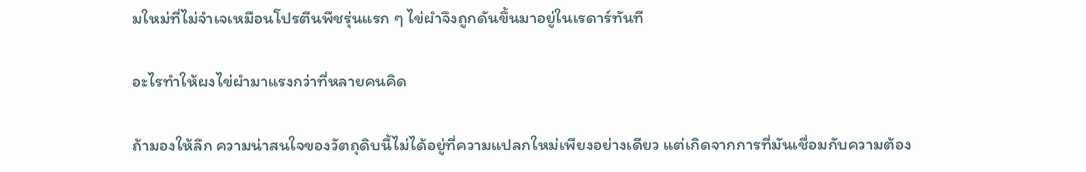มใหม่ที่ไม่จำเจเหมือนโปรตีนพืชรุ่นแรก ๆ ไข่ผำจึงถูกดันขึ้นมาอยู่ในเรดาร์ทันที

อะไรทำให้ผงไข่ผำมาแรงกว่าที่หลายคนคิด

ถ้ามองให้ลึก ความน่าสนใจของวัตถุดิบนี้ไม่ได้อยู่ที่ความแปลกใหม่เพียงอย่างเดียว แต่เกิดจากการที่มันเชื่อมกับความต้อง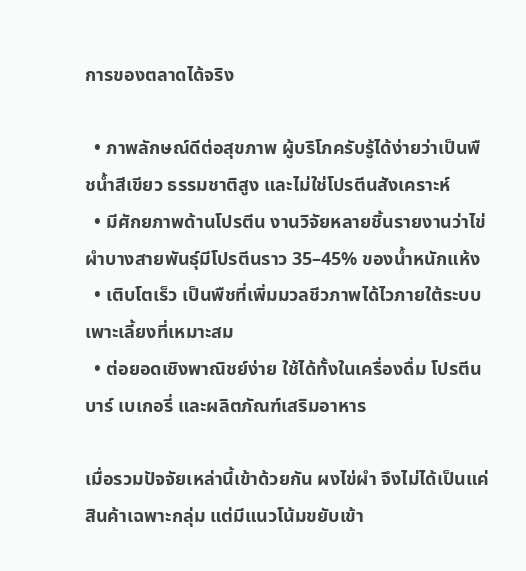การของตลาดได้จริง

  • ภาพลักษณ์ดีต่อสุขภาพ ผู้บริโภครับรู้ได้ง่ายว่าเป็นพืชน้ำสีเขียว ธรรมชาติสูง และไม่ใช่โปรตีนสังเคราะห์
  • มีศักยภาพด้านโปรตีน งานวิจัยหลายชิ้นรายงานว่าไข่ผำบางสายพันธุ์มีโปรตีนราว 35–45% ของน้ำหนักแห้ง
  • เติบโตเร็ว เป็นพืชที่เพิ่มมวลชีวภาพได้ไวภายใต้ระบบเพาะเลี้ยงที่เหมาะสม
  • ต่อยอดเชิงพาณิชย์ง่าย ใช้ได้ทั้งในเครื่องดื่ม โปรตีนบาร์ เบเกอรี่ และผลิตภัณฑ์เสริมอาหาร

เมื่อรวมปัจจัยเหล่านี้เข้าด้วยกัน ผงไข่ผำ จึงไม่ได้เป็นแค่สินค้าเฉพาะกลุ่ม แต่มีแนวโน้มขยับเข้า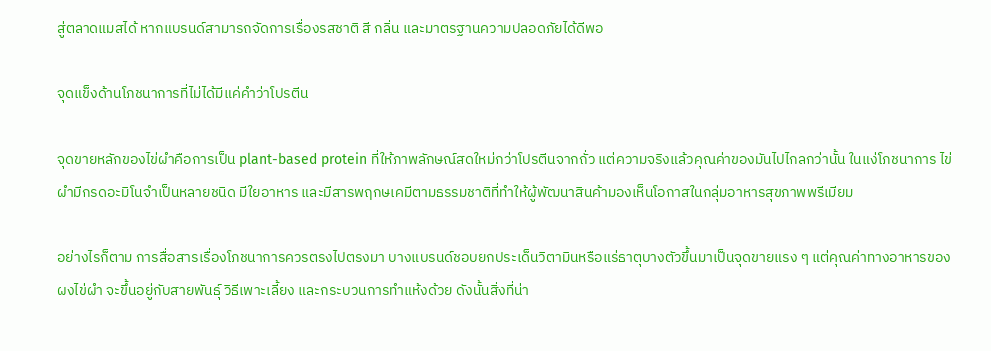สู่ตลาดแมสได้ หากแบรนด์สามารถจัดการเรื่องรสชาติ สี กลิ่น และมาตรฐานความปลอดภัยได้ดีพอ

จุดแข็งด้านโภชนาการที่ไม่ได้มีแค่คำว่าโปรตีน

จุดขายหลักของไข่ผำคือการเป็น plant-based protein ที่ให้ภาพลักษณ์สดใหม่กว่าโปรตีนจากถั่ว แต่ความจริงแล้วคุณค่าของมันไปไกลกว่านั้น ในแง่โภชนาการ ไข่ผำมีกรดอะมิโนจำเป็นหลายชนิด มีใยอาหาร และมีสารพฤกษเคมีตามธรรมชาติที่ทำให้ผู้พัฒนาสินค้ามองเห็นโอกาสในกลุ่มอาหารสุขภาพพรีเมียม

อย่างไรก็ตาม การสื่อสารเรื่องโภชนาการควรตรงไปตรงมา บางแบรนด์ชอบยกประเด็นวิตามินหรือแร่ธาตุบางตัวขึ้นมาเป็นจุดขายแรง ๆ แต่คุณค่าทางอาหารของ ผงไข่ผำ จะขึ้นอยู่กับสายพันธุ์ วิธีเพาะเลี้ยง และกระบวนการทำแห้งด้วย ดังนั้นสิ่งที่น่า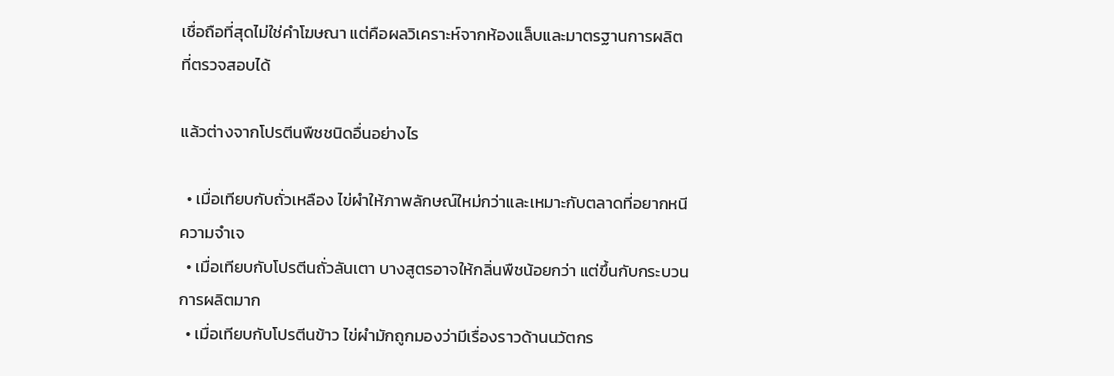เชื่อถือที่สุดไม่ใช่คำโฆษณา แต่คือผลวิเคราะห์จากห้องแล็บและมาตรฐานการผลิตที่ตรวจสอบได้

แล้วต่างจากโปรตีนพืชชนิดอื่นอย่างไร

  • เมื่อเทียบกับถั่วเหลือง ไข่ผำให้ภาพลักษณ์ใหม่กว่าและเหมาะกับตลาดที่อยากหนีความจำเจ
  • เมื่อเทียบกับโปรตีนถั่วลันเตา บางสูตรอาจให้กลิ่นพืชน้อยกว่า แต่ขึ้นกับกระบวนการผลิตมาก
  • เมื่อเทียบกับโปรตีนข้าว ไข่ผำมักถูกมองว่ามีเรื่องราวด้านนวัตกร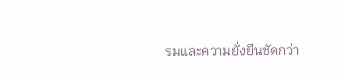รมและความยั่งยืนชัดกว่า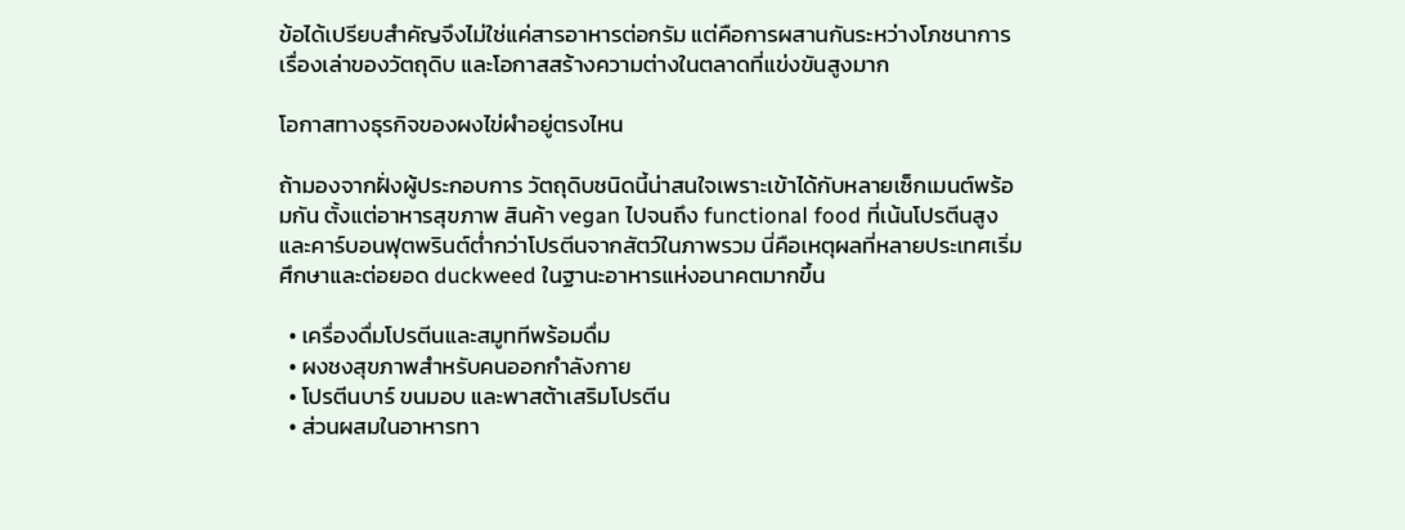ข้อได้เปรียบสำคัญจึงไม่ใช่แค่สารอาหารต่อกรัม แต่คือการผสานกันระหว่างโภชนาการ เรื่องเล่าของวัตถุดิบ และโอกาสสร้างความต่างในตลาดที่แข่งขันสูงมาก

โอกาสทางธุรกิจของผงไข่ผำอยู่ตรงไหน

ถ้ามองจากฝั่งผู้ประกอบการ วัตถุดิบชนิดนี้น่าสนใจเพราะเข้าได้กับหลายเซ็กเมนต์พร้อมกัน ตั้งแต่อาหารสุขภาพ สินค้า vegan ไปจนถึง functional food ที่เน้นโปรตีนสูงและคาร์บอนฟุตพรินต์ต่ำกว่าโปรตีนจากสัตว์ในภาพรวม นี่คือเหตุผลที่หลายประเทศเริ่มศึกษาและต่อยอด duckweed ในฐานะอาหารแห่งอนาคตมากขึ้น

  • เครื่องดื่มโปรตีนและสมูททีพร้อมดื่ม
  • ผงชงสุขภาพสำหรับคนออกกำลังกาย
  • โปรตีนบาร์ ขนมอบ และพาสต้าเสริมโปรตีน
  • ส่วนผสมในอาหารทา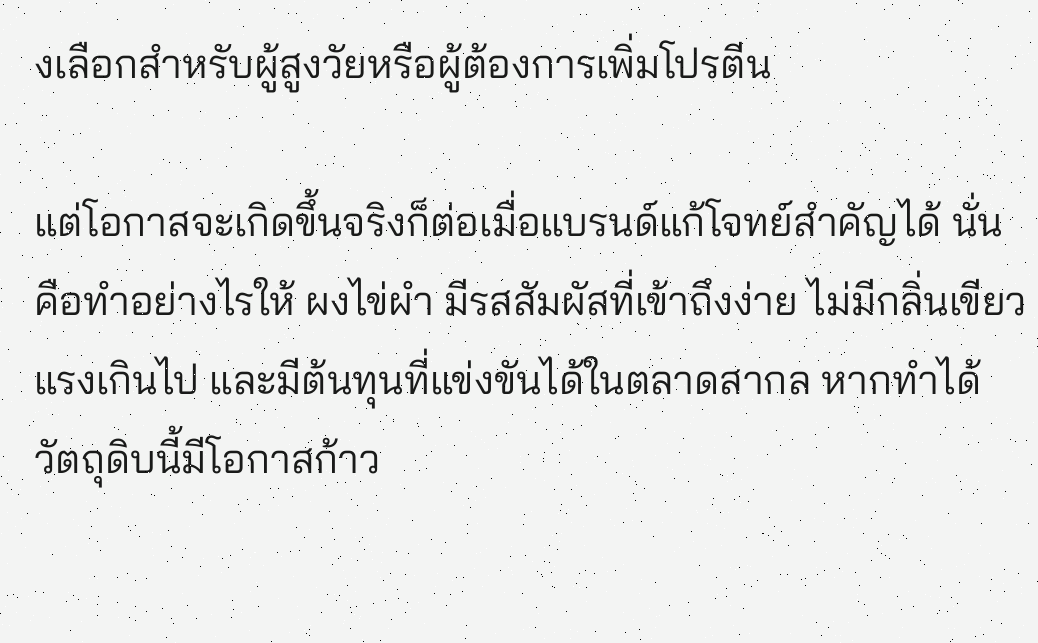งเลือกสำหรับผู้สูงวัยหรือผู้ต้องการเพิ่มโปรตีน

แต่โอกาสจะเกิดขึ้นจริงก็ต่อเมื่อแบรนด์แก้โจทย์สำคัญได้ นั่นคือทำอย่างไรให้ ผงไข่ผำ มีรสสัมผัสที่เข้าถึงง่าย ไม่มีกลิ่นเขียวแรงเกินไป และมีต้นทุนที่แข่งขันได้ในตลาดสากล หากทำได้ วัตถุดิบนี้มีโอกาสก้าว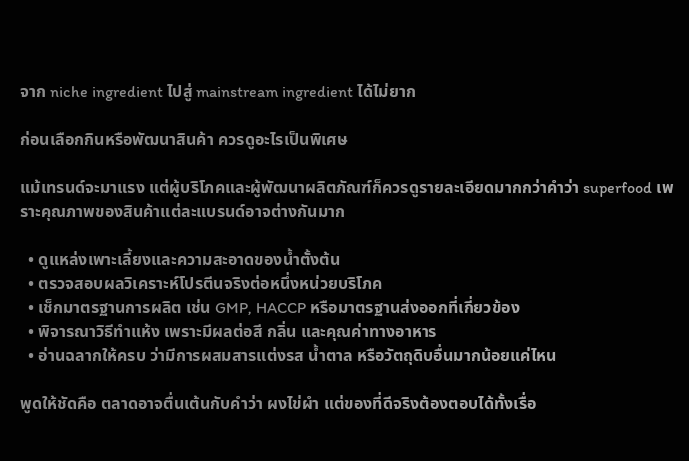จาก niche ingredient ไปสู่ mainstream ingredient ได้ไม่ยาก

ก่อนเลือกกินหรือพัฒนาสินค้า ควรดูอะไรเป็นพิเศษ

แม้เทรนด์จะมาแรง แต่ผู้บริโภคและผู้พัฒนาผลิตภัณฑ์ก็ควรดูรายละเอียดมากกว่าคำว่า superfood เพราะคุณภาพของสินค้าแต่ละแบรนด์อาจต่างกันมาก

  • ดูแหล่งเพาะเลี้ยงและความสะอาดของน้ำตั้งต้น
  • ตรวจสอบผลวิเคราะห์โปรตีนจริงต่อหนึ่งหน่วยบริโภค
  • เช็กมาตรฐานการผลิต เช่น GMP, HACCP หรือมาตรฐานส่งออกที่เกี่ยวข้อง
  • พิจารณาวิธีทำแห้ง เพราะมีผลต่อสี กลิ่น และคุณค่าทางอาหาร
  • อ่านฉลากให้ครบ ว่ามีการผสมสารแต่งรส น้ำตาล หรือวัตถุดิบอื่นมากน้อยแค่ไหน

พูดให้ชัดคือ ตลาดอาจตื่นเต้นกับคำว่า ผงไข่ผำ แต่ของที่ดีจริงต้องตอบได้ทั้งเรื่อ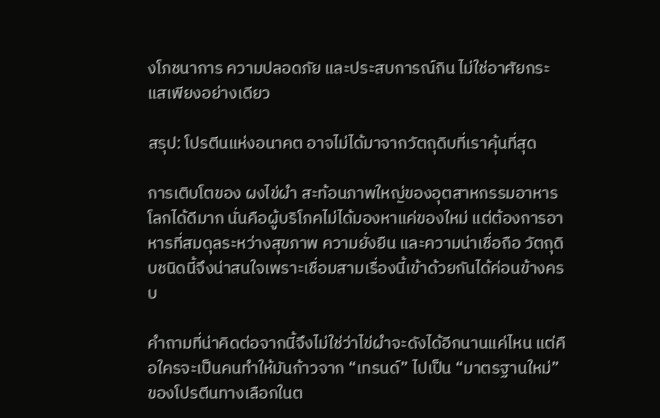งโภชนาการ ความปลอดภัย และประสบการณ์กิน ไม่ใช่อาศัยกระแสเพียงอย่างเดียว

สรุป: โปรตีนแห่งอนาคต อาจไม่ได้มาจากวัตถุดิบที่เราคุ้นที่สุด

การเติบโตของ ผงไข่ผำ สะท้อนภาพใหญ่ของอุตสาหกรรมอาหารโลกได้ดีมาก นั่นคือผู้บริโภคไม่ได้มองหาแค่ของใหม่ แต่ต้องการอาหารที่สมดุลระหว่างสุขภาพ ความยั่งยืน และความน่าเชื่อถือ วัตถุดิบชนิดนี้จึงน่าสนใจเพราะเชื่อมสามเรื่องนี้เข้าด้วยกันได้ค่อนข้างครบ

คำถามที่น่าคิดต่อจากนี้จึงไม่ใช่ว่าไข่ผำจะดังได้อีกนานแค่ไหน แต่คือใครจะเป็นคนทำให้มันก้าวจาก “เทรนด์” ไปเป็น “มาตรฐานใหม่” ของโปรตีนทางเลือกในต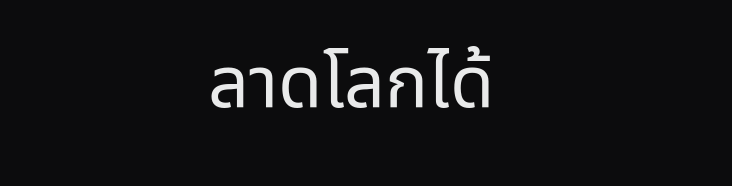ลาดโลกได้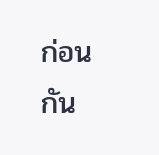ก่อนกัน